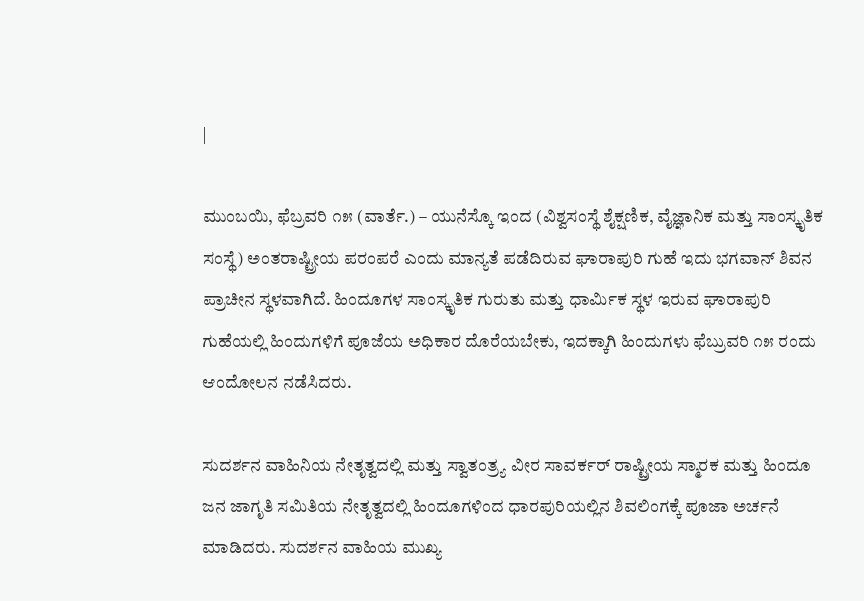|

ಮುಂಬಯಿ, ಫೆಬ್ರವರಿ ೧೫ (ವಾರ್ತೆ.) – ಯುನೆಸ್ಕೊ ಇಂದ (ವಿಶ್ವಸಂಸ್ಥೆ ಶೈಕ್ಷಣಿಕ, ವೈಜ್ಞಾನಿಕ ಮತ್ತು ಸಾಂಸ್ಕೃತಿಕ ಸಂಸ್ಥೆ) ಅಂತರಾಷ್ಟ್ರೀಯ ಪರಂಪರೆ ಎಂದು ಮಾನ್ಯತೆ ಪಡೆದಿರುವ ಘಾರಾಪುರಿ ಗುಹೆ ಇದು ಭಗವಾನ್ ಶಿವನ ಪ್ರಾಚೀನ ಸ್ಥಳವಾಗಿದೆ. ಹಿಂದೂಗಳ ಸಾಂಸ್ಕೃತಿಕ ಗುರುತು ಮತ್ತು ಧಾರ್ಮಿಕ ಸ್ಥಳ ಇರುವ ಘಾರಾಪುರಿ ಗುಹೆಯಲ್ಲಿ ಹಿಂದುಗಳಿಗೆ ಪೂಜೆಯ ಅಧಿಕಾರ ದೊರೆಯಬೇಕು, ಇದಕ್ಕಾಗಿ ಹಿಂದುಗಳು ಫೆಬ್ರುವರಿ ೧೫ ರಂದು ಆಂದೋಲನ ನಡೆಸಿದರು.

ಸುದರ್ಶನ ವಾಹಿನಿಯ ನೇತೃತ್ವದಲ್ಲಿ ಮತ್ತು ಸ್ವಾತಂತ್ರ್ಯ ವೀರ ಸಾವರ್ಕರ್ ರಾಷ್ಟ್ರೀಯ ಸ್ಮಾರಕ ಮತ್ತು ಹಿಂದೂ ಜನ ಜಾಗೃತಿ ಸಮಿತಿಯ ನೇತೃತ್ವದಲ್ಲಿ ಹಿಂದೂಗಳಿಂದ ಧಾರಪುರಿಯಲ್ಲಿನ ಶಿವಲಿಂಗಕ್ಕೆ ಪೂಜಾ ಅರ್ಚನೆ ಮಾಡಿದರು. ಸುದರ್ಶನ ವಾಹಿಯ ಮುಖ್ಯ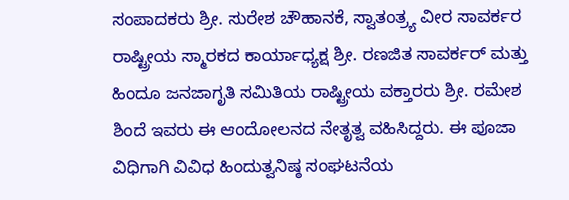ಸಂಪಾದಕರು ಶ್ರೀ. ಸುರೇಶ ಚೌಹಾನಕೆ, ಸ್ವಾತಂತ್ರ್ಯ ವೀರ ಸಾವರ್ಕರ ರಾಷ್ಟ್ರೀಯ ಸ್ಮಾರಕದ ಕಾರ್ಯಾಧ್ಯಕ್ಷ ಶ್ರೀ. ರಣಜಿತ ಸಾವರ್ಕರ್ ಮತ್ತು ಹಿಂದೂ ಜನಜಾಗೃತಿ ಸಮಿತಿಯ ರಾಷ್ಟ್ರೀಯ ವಕ್ತಾರರು ಶ್ರೀ. ರಮೇಶ ಶಿಂದೆ ಇವರು ಈ ಆಂದೋಲನದ ನೇತೃತ್ವ ವಹಿಸಿದ್ದರು. ಈ ಪೂಜಾ ವಿಧಿಗಾಗಿ ವಿವಿಧ ಹಿಂದುತ್ವನಿಷ್ಠ ಸಂಘಟನೆಯ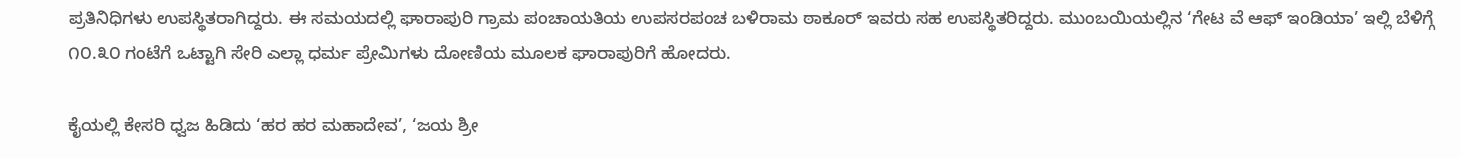ಪ್ರತಿನಿಧಿಗಳು ಉಪಸ್ಥಿತರಾಗಿದ್ದರು. ಈ ಸಮಯದಲ್ಲಿ ಘಾರಾಪುರಿ ಗ್ರಾಮ ಪಂಚಾಯತಿಯ ಉಪಸರಪಂಚ ಬಳಿರಾಮ ಠಾಕೂರ್ ಇವರು ಸಹ ಉಪಸ್ಥಿತರಿದ್ದರು. ಮುಂಬಯಿಯಲ್ಲಿನ ‘ಗೇಟ ವೆ ಆಫ್ ಇಂಡಿಯಾ’ ಇಲ್ಲಿ ಬೆಳಿಗ್ಗೆ ೧೦.೩೦ ಗಂಟೆಗೆ ಒಟ್ಟಾಗಿ ಸೇರಿ ಎಲ್ಲಾ ಧರ್ಮ ಪ್ರೇಮಿಗಳು ದೋಣಿಯ ಮೂಲಕ ಘಾರಾಪುರಿಗೆ ಹೋದರು.

ಕೈಯಲ್ಲಿ ಕೇಸರಿ ಧ್ವಜ ಹಿಡಿದು ‘ಹರ ಹರ ಮಹಾದೇವ’, ‘ಜಯ ಶ್ರೀ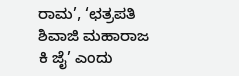ರಾಮ’, ‘ಛತ್ರಪತಿ ಶಿವಾಜಿ ಮಹಾರಾಜ ಕಿ ಜೈ’ ಎಂದು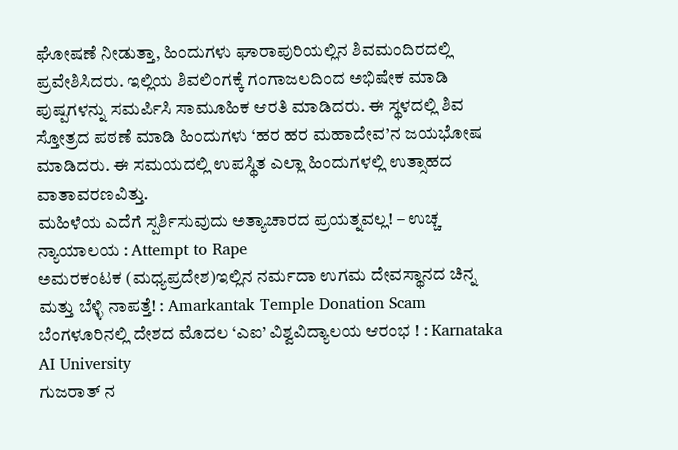ಘೋಷಣೆ ನೀಡುತ್ತಾ, ಹಿಂದುಗಳು ಘಾರಾಪುರಿಯಲ್ಲಿನ ಶಿವಮಂದಿರದಲ್ಲಿ ಪ್ರವೇಶಿಸಿದರು. ಇಲ್ಲಿಯ ಶಿವಲಿಂಗಕ್ಕೆ ಗಂಗಾಜಲದಿಂದ ಅಭಿಷೇಕ ಮಾಡಿ ಪುಷ್ಪಗಳನ್ನು ಸಮರ್ಪಿಸಿ ಸಾಮೂಹಿಕ ಆರತಿ ಮಾಡಿದರು. ಈ ಸ್ಥಳದಲ್ಲಿ ಶಿವ ಸ್ತೋತ್ರದ ಪಠಣೆ ಮಾಡಿ ಹಿಂದುಗಳು ‘ಹರ ಹರ ಮಹಾದೇವ’ನ ಜಯಭೋಷ ಮಾಡಿದರು. ಈ ಸಮಯದಲ್ಲಿ ಉಪಸ್ಥಿತ ಎಲ್ಲಾ ಹಿಂದುಗಳಲ್ಲಿ ಉತ್ಸಾಹದ ವಾತಾವರಣವಿತ್ತು.
ಮಹಿಳೆಯ ಎದೆಗೆ ಸ್ಪರ್ಶಿಸುವುದು ಅತ್ಯಾಚಾರದ ಪ್ರಯತ್ನವಲ್ಲ! – ಉಚ್ಚ ನ್ಯಾಯಾಲಯ : Attempt to Rape
ಅಮರಕಂಟಕ (ಮಧ್ಯಪ್ರದೇಶ)ಇಲ್ಲಿನ ನರ್ಮದಾ ಉಗಮ ದೇವಸ್ಥಾನದ ಚಿನ್ನ ಮತ್ತು ಬೆಳ್ಳಿ ನಾಪತ್ತೆ! : Amarkantak Temple Donation Scam
ಬೆಂಗಳೂರಿನಲ್ಲಿ ದೇಶದ ಮೊದಲ ‘ಎಐ’ ವಿಶ್ವವಿದ್ಯಾಲಯ ಆರಂಭ ! : Karnataka AI University
ಗುಜರಾತ್ ನ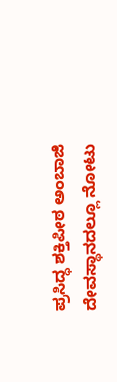ಪ್ರಸಿದ್ಧ ಶಕ್ತಿಪೀಠ ಅಂಬಾಜಿ ದೇವಸ್ಥಾನದಲ್ಲೂ ನೋಟು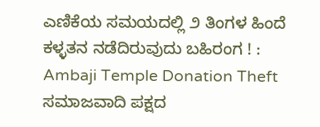ಎಣಿಕೆಯ ಸಮಯದಲ್ಲಿ ೨ ತಿಂಗಳ ಹಿಂದೆ ಕಳ್ಳತನ ನಡೆದಿರುವುದು ಬಹಿರಂಗ ! : Ambaji Temple Donation Theft
ಸಮಾಜವಾದಿ ಪಕ್ಷದ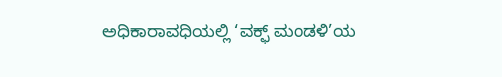ಅಧಿಕಾರಾವಧಿಯಲ್ಲಿ ‘ವಕ್ಫ್ ಮಂಡಳಿ’ಯ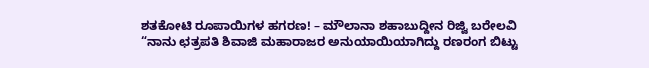ಶತಕೋಟಿ ರೂಪಾಯಿಗಳ ಹಗರಣ! – ಮೌಲಾನಾ ಶಹಾಬುದ್ದೀನ ರಿಜ್ವಿ ಬರೇಲವಿ
“ನಾನು ಛತ್ರಪತಿ ಶಿವಾಜಿ ಮಹಾರಾಜರ ಅನುಯಾಯಿಯಾಗಿದ್ದು ರಣರಂಗ ಬಿಟ್ಟು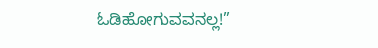ಓಡಿಹೋಗುವವನಲ್ಲ!”